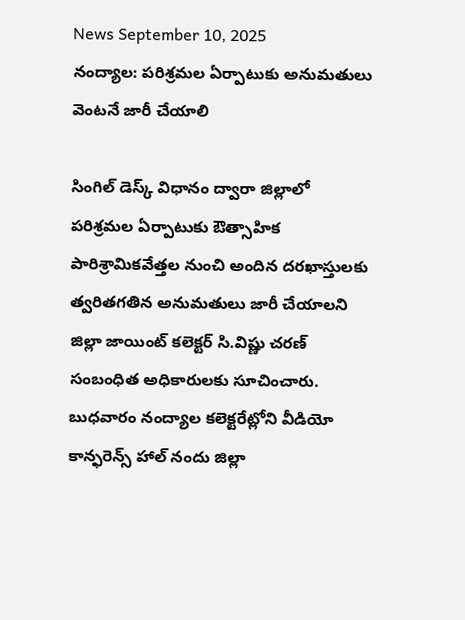News September 10, 2025
నంద్యాల: పరిశ్రమల ఏర్పాటుకు అనుమతులు వెంటనే జారీ చేయాలి

సింగిల్ డెస్క్ విధానం ద్వారా జిల్లాలో పరిశ్రమల ఏర్పాటుకు ఔత్సాహిక పారిశ్రామికవేత్తల నుంచి అందిన దరఖాస్తులకు త్వరితగతిన అనుమతులు జారీ చేయాలని జిల్లా జాయింట్ కలెక్టర్ సి.విష్ణు చరణ్ సంబంధిత అధికారులకు సూచించారు. బుధవారం నంద్యాల కలెక్టరేట్లోని వీడియో కాన్ఫరెన్స్ హాల్ నందు జిల్లా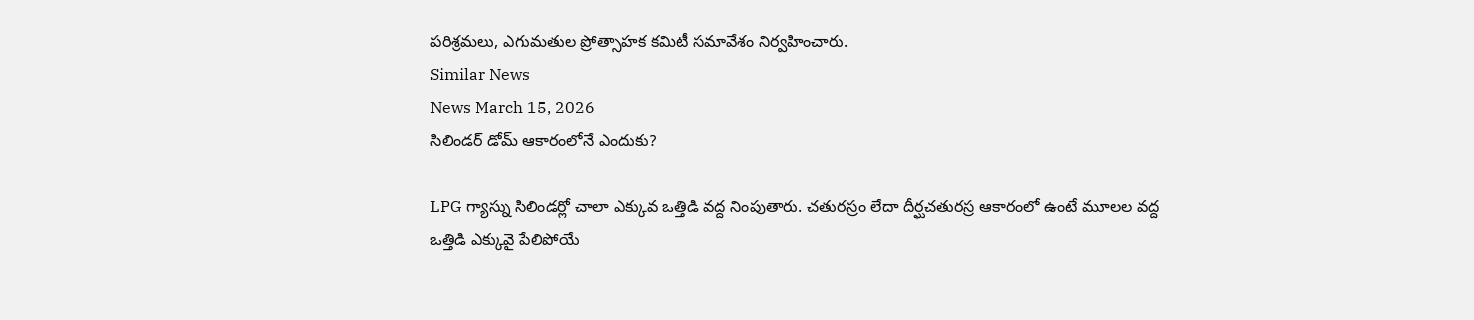పరిశ్రమలు, ఎగుమతుల ప్రోత్సాహక కమిటీ సమావేశం నిర్వహించారు.
Similar News
News March 15, 2026
సిలిండర్ డోమ్ ఆకారంలోనే ఎందుకు?

LPG గ్యాస్ను సిలిండర్లో చాలా ఎక్కువ ఒత్తిడి వద్ద నింపుతారు. చతురస్రం లేదా దీర్ఘచతురస్ర ఆకారంలో ఉంటే మూలల వద్ద ఒత్తిడి ఎక్కువై పేలిపోయే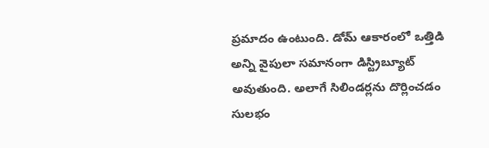ప్రమాదం ఉంటుంది. డోమ్ ఆకారంలో ఒత్తిడి అన్ని వైపులా సమానంగా డిస్ట్రిబ్యూట్ అవుతుంది. అలాగే సిలిండర్లను దొర్లించడం సులభం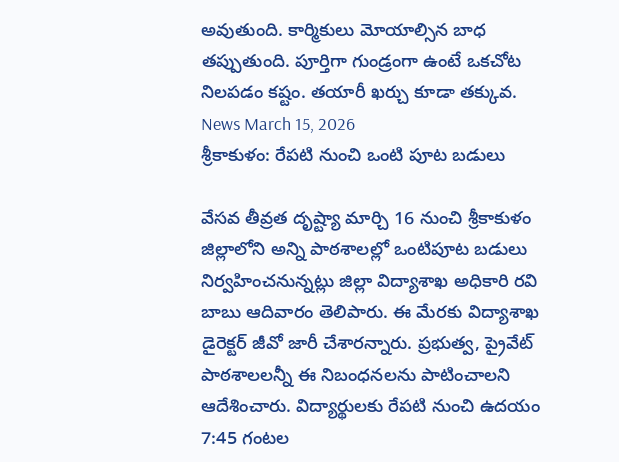అవుతుంది. కార్మికులు మోయాల్సిన బాధ తప్పుతుంది. పూర్తిగా గుండ్రంగా ఉంటే ఒకచోట నిలపడం కష్టం. తయారీ ఖర్చు కూడా తక్కువ.
News March 15, 2026
శ్రీకాకుళం: రేపటి నుంచి ఒంటి పూట బడులు

వేసవ తీవ్రత దృష్ట్యా మార్చి 16 నుంచి శ్రీకాకుళం జిల్లాలోని అన్ని పాఠశాలల్లో ఒంటిపూట బడులు నిర్వహించనున్నట్లు జిల్లా విద్యాశాఖ అధికారి రవి బాబు ఆదివారం తెలిపారు. ఈ మేరకు విద్యాశాఖ డైరెక్టర్ జీవో జారీ చేశారన్నారు. ప్రభుత్వ, ప్రైవేట్ పాఠశాలలన్నీ ఈ నిబంధనలను పాటించాలని ఆదేశించారు. విద్యార్థులకు రేపటి నుంచి ఉదయం 7:45 గంటల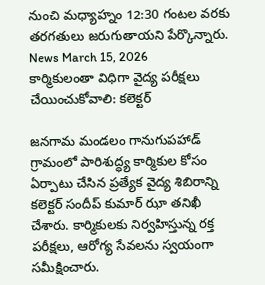నుంచి మధ్యాహ్నం 12:30 గంటల వరకు తరగతులు జరుగుతాయని పేర్కొన్నారు.
News March 15, 2026
కార్మికులంతా విధిగా వైద్య పరీక్షలు చేయించుకోవాలి: కలెక్టర్

జనగామ మండలం గానుగుపహాడ్ గ్రామంలో పారిశుద్ధ్య కార్మికుల కోసం ఏర్పాటు చేసిన ప్రత్యేక వైద్య శిబిరాన్ని కలెక్టర్ సందీప్ కుమార్ ఝా తనిఖీ చేశారు. కార్మికులకు నిర్వహిస్తున్న రక్త పరీక్షలు, ఆరోగ్య సేవలను స్వయంగా సమీక్షించారు.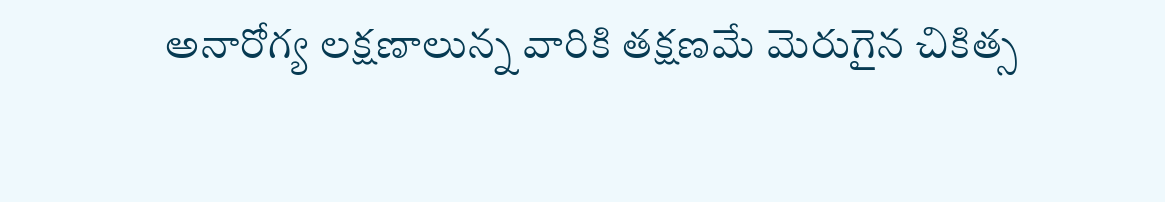అనారోగ్య లక్షణాలున్న వారికి తక్షణమే మెరుగైన చికిత్స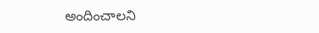అందించాలని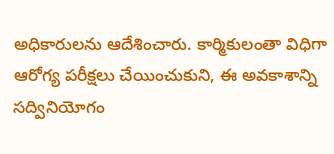అధికారులను ఆదేశించారు. కార్మికులంతా విధిగా ఆరోగ్య పరీక్షలు చేయించుకుని, ఈ అవకాశాన్ని సద్వినియోగం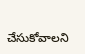చేసుకోవాలని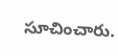సూచించారు.